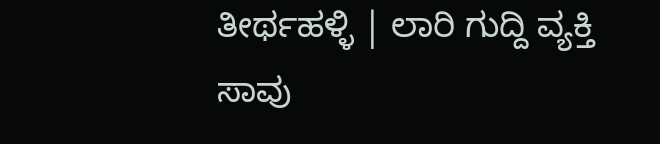ತೀರ್ಥಹಳ್ಳಿ | ಲಾರಿ ಗುದ್ದಿ ವ್ಯಕ್ತಿ ಸಾವು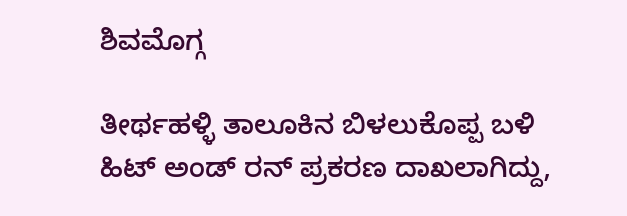ಶಿವಮೊಗ್ಗ

ತೀರ್ಥಹಳ್ಳಿ ತಾಲೂಕಿನ ಬಿಳಲುಕೊಪ್ಪ ಬಳಿ ಹಿಟ್ ಅಂಡ್ ರನ್ ಪ್ರಕರಣ ದಾಖಲಾಗಿದ್ದು,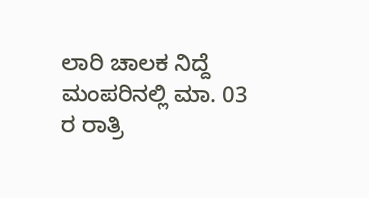ಲಾರಿ ಚಾಲಕ ನಿದ್ದೆ ಮಂಪರಿನಲ್ಲಿ ಮಾ. 03 ರ ರಾತ್ರಿ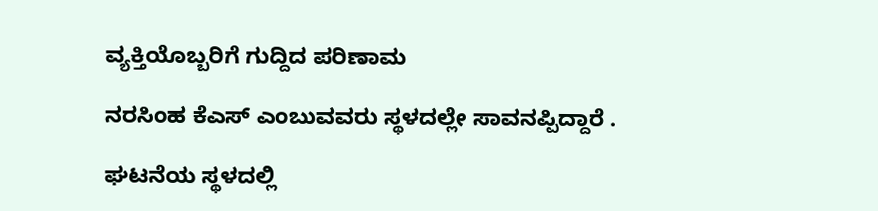ವ್ಯಕ್ತಿಯೊಬ್ಬರಿಗೆ ಗುದ್ದಿದ ಪರಿಣಾಮ

ನರಸಿಂಹ ಕೆಎಸ್ ಎಂಬುವವರು ಸ್ಥಳದಲ್ಲೇ ಸಾವನಪ್ಪಿದ್ದಾರೆ .

ಘಟನೆಯ ಸ್ಥಳದಲ್ಲಿ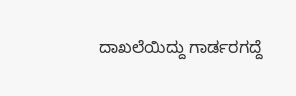ದಾಖಲೆಯಿದ್ದು ಗಾರ್ಡರಗದ್ದೆ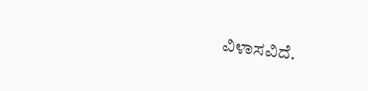ವಿಳಾಸವಿದೆ.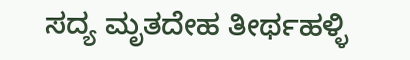ಸದ್ಯ ಮೃತದೇಹ ತೀರ್ಥಹಳ್ಳಿ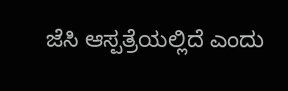ಜೆಸಿ ಆಸ್ಪತ್ರೆಯಲ್ಲಿದೆ ಎಂದು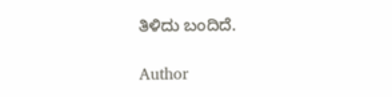ತಿಳಿದು ಬಂದಿದೆ.

Author